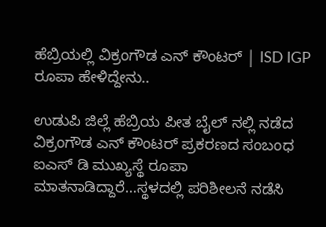ಹೆಬ್ರಿಯಲ್ಲಿ ವಿಕ್ರಂಗೌಡ ಎನ್ ಕೌಂಟರ್ | ISD IGP ರೂಪಾ ಹೇಳಿದ್ದೇನು..

ಉಡುಪಿ ಜಿಲ್ಲೆ ಹೆಬ್ರಿಯ ಪೀತ ಬೈಲ್ ನಲ್ಲಿ ನಡೆದ ವಿಕ್ರಂಗೌಡ ಎನ್ ಕೌಂಟರ್ ಪ್ರಕರಣದ ಸಂಬಂಧ ಐಎಸ್ ಡಿ ಮುಖ್ಯಸ್ಥೆ ರೂಪಾ ಮಾತನಾಡಿದ್ದಾರೆ…ಸ್ಥಳದಲ್ಲಿ ಪರಿಶೀಲನೆ ನಡೆಸಿ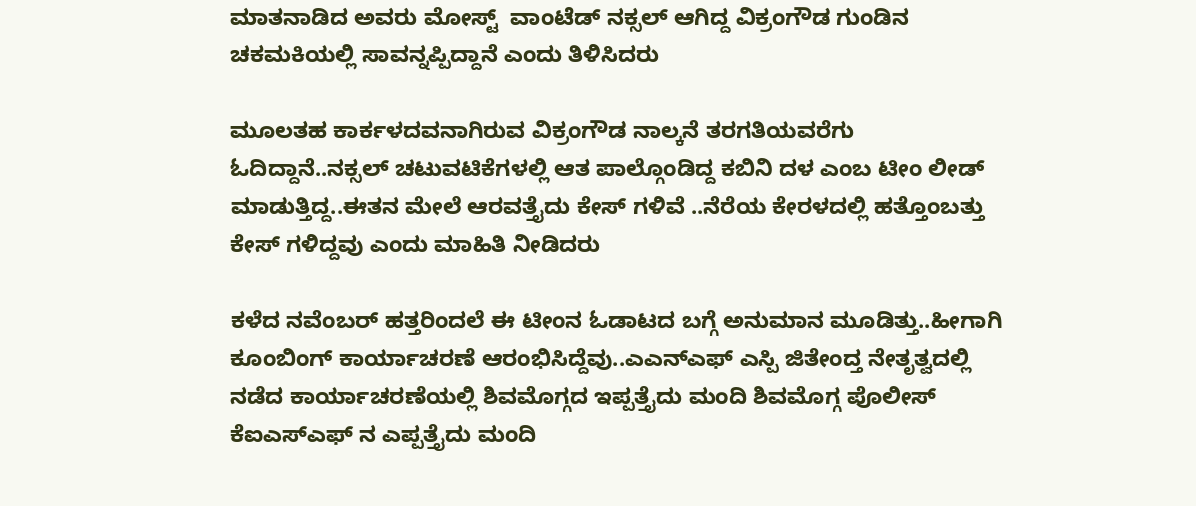ಮಾತನಾಡಿದ ಅವರು ಮೋಸ್ಟ್  ವಾಂಟೆಡ್ ನಕ್ಸಲ್ ಆಗಿದ್ದ ವಿಕ್ರಂಗೌಡ ಗುಂಡಿನ ಚಕಮಕಿಯಲ್ಲಿ ಸಾವನ್ನಪ್ಪಿದ್ದಾನೆ ಎಂದು ತಿಳಿಸಿದರು

ಮೂಲತಹ ಕಾರ್ಕಳದವನಾಗಿರುವ ವಿಕ್ರಂಗೌಡ ನಾಲ್ಕನೆ ತರಗತಿಯವರೆಗು ಓದಿದ್ದಾನೆ..ನಕ್ಸಲ್ ಚಟುವಟಿಕೆಗಳಲ್ಲಿ ಆತ ಪಾಲ್ಗೊಂಡಿದ್ದ ಕಬಿನಿ ದಳ ಎಂಬ ಟೀಂ ಲೀಡ್ ಮಾಡುತ್ತಿದ್ದ..ಈತನ ಮೇಲೆ ಆರವತ್ತೈದು ಕೇಸ್ ಗಳಿವೆ ..ನೆರೆಯ ಕೇರಳದಲ್ಲಿ ಹತ್ತೊಂಬತ್ತು ಕೇಸ್ ಗಳಿದ್ದವು ಎಂದು ಮಾಹಿತಿ ನೀಡಿದರು

ಕಳೆದ ನವೆಂಬರ್ ಹತ್ತರಿಂದಲೆ ಈ ಟೀಂನ ಓಡಾಟದ ಬಗ್ಗೆ ಅನುಮಾನ ಮೂಡಿತ್ತು..ಹೀಗಾಗಿ ಕೂಂಬಿಂಗ್ ಕಾರ್ಯಾಚರಣೆ ಆರಂಭಿಸಿದ್ದೆವು..ಎಎನ್ಎಫ್ ಎಸ್ಪಿ ಜಿತೇಂದ್ತ ನೇತೃತ್ವದಲ್ಲಿ ನಡೆದ ಕಾರ್ಯಾಚರಣೆಯಲ್ಲಿ ಶಿವಮೊಗ್ಗದ ಇಪ್ಪತ್ತೈದು ಮಂದಿ ಶಿವಮೊಗ್ಗ ಪೊಲೀಸ್ ಕೆಐಎಸ್ಎಫ್ ನ ಎಪ್ಪತ್ತೈದು ಮಂದಿ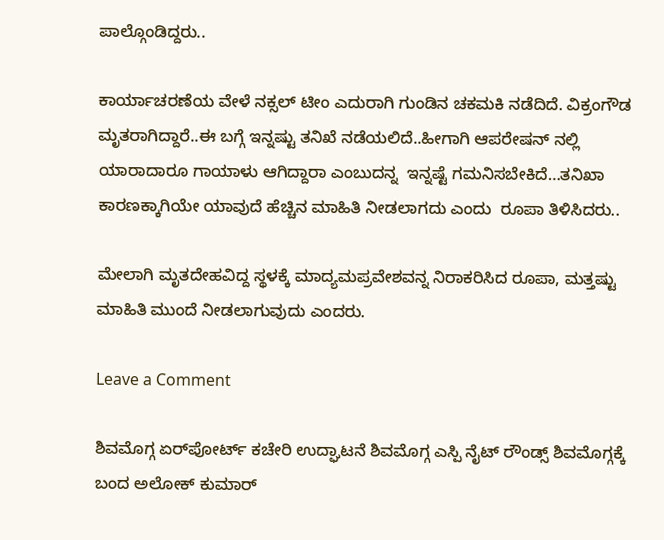ಪಾಲ್ಗೊಂಡಿದ್ದರು..

ಕಾರ್ಯಾಚರಣೆಯ ವೇಳೆ ನಕ್ಸಲ್ ಟೀಂ ಎದುರಾಗಿ ಗುಂಡಿನ ಚಕಮಕಿ ನಡೆದಿದೆ. ವಿಕ್ರಂಗೌಡ ಮೃತರಾಗಿದ್ದಾರೆ..ಈ ಬಗ್ಗೆ ಇನ್ನಷ್ಟು ತನಿಖೆ ನಡೆಯಲಿದೆ..ಹೀಗಾಗಿ ಆಪರೇಷನ್ ನಲ್ಲಿ ಯಾರಾದಾರೂ ಗಾಯಾಳು ಆಗಿದ್ದಾರಾ ಎಂಬುದನ್ನ  ಇನ್ನಷ್ಟೆ ಗಮನಿಸಬೇಕಿದೆ…ತನಿಖಾ ಕಾರಣಕ್ಕಾಗಿಯೇ ಯಾವುದೆ ಹೆಚ್ಚಿನ ಮಾಹಿತಿ ನೀಡಲಾಗದು ಎಂದು  ರೂಪಾ ತಿಳಿಸಿದರು..

ಮೇಲಾಗಿ ಮೃತದೇಹವಿದ್ದ ಸ್ಥಳಕ್ಕೆ ಮಾದ್ಯಮಪ್ರವೇಶವನ್ನ ನಿರಾಕರಿಸಿದ ರೂಪಾ, ಮತ್ತಷ್ಟು ಮಾಹಿತಿ ಮುಂದೆ ನೀಡಲಾಗುವುದು ಎಂದರು.

Leave a Comment

ಶಿವಮೊಗ್ಗ ಏರ್‌ಪೋರ್ಟ್ ಕಚೇರಿ ಉದ್ಘಾಟನೆ ಶಿವಮೊಗ್ಗ ಎಸ್ಪಿ ನೈಟ್ ರೌಂಡ್ಸ್ ಶಿವಮೊಗ್ಗಕ್ಕೆ ಬಂದ ಅಲೋಕ್ ಕುಮಾರ್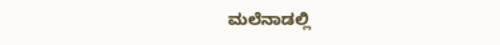ಮಲೆನಾಡಲ್ಲಿ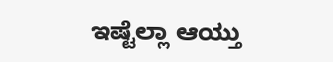ಇಷ್ಟೆಲ್ಲಾ ಆಯ್ತು